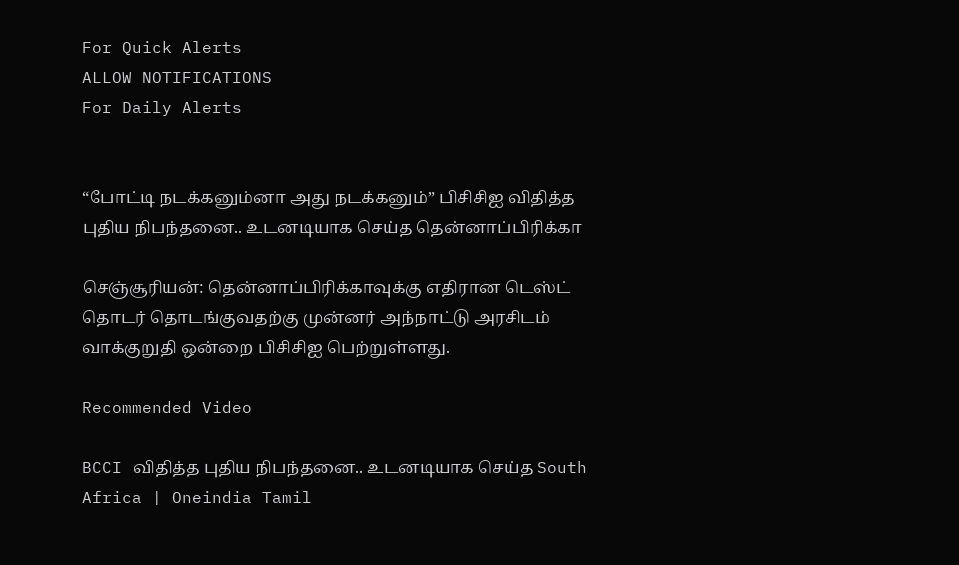For Quick Alerts
ALLOW NOTIFICATIONS
For Daily Alerts


“போட்டி நடக்கனும்னா அது நடக்கனும்” பிசிசிஐ விதித்த புதிய நிபந்தனை.. உடனடியாக செய்த தென்னாப்பிரிக்கா

செஞ்சூரியன்: தென்னாப்பிரிக்காவுக்கு எதிரான டெஸ்ட் தொடர் தொடங்குவதற்கு முன்னர் அந்நாட்டு அரசிடம் வாக்குறுதி ஒன்றை பிசிசிஐ பெற்றுள்ளது.

Recommended Video

BCCI விதித்த புதிய நிபந்தனை.. உடனடியாக செய்த South Africa | Oneindia Tamil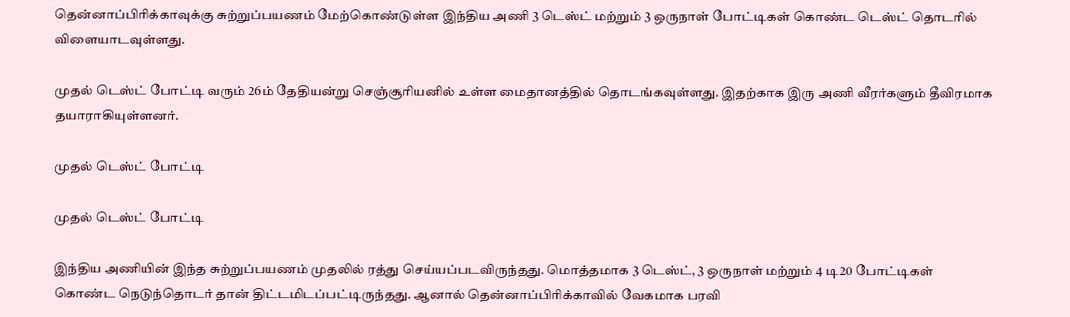தென்னாப்பிரிக்காவுக்கு சுற்றுப்பயணம் மேற்கொண்டுள்ள இந்திய அணி 3 டெஸ்ட் மற்றும் 3 ஒருநாள் போட்டிகள் கொண்ட டெஸ்ட் தொடரில் விளையாடவுள்ளது.

முதல் டெஸ்ட் போட்டி வரும் 26ம் தேதியன்று செஞ்சூரியனில் உள்ள மைதானத்தில் தொடங்கவுள்ளது. இதற்காக இரு அணி வீரர்களும் தீவிரமாக தயாராகியுள்ளனர்.

முதல் டெஸ்ட் போட்டி

முதல் டெஸ்ட் போட்டி

இந்திய அணியின் இந்த சுற்றுப்பயணம் முதலில் ரத்து செய்யப்படவிருந்தது. மொத்தமாக 3 டெஸ்ட், 3 ஒருநாள் மற்றும் 4 டி20 போட்டிகள் கொண்ட நெடுந்தொடர் தான் திட்டமிடப்பட்டிருந்தது. ஆனால் தென்னாப்பிரிக்காவில் வேகமாக பரவி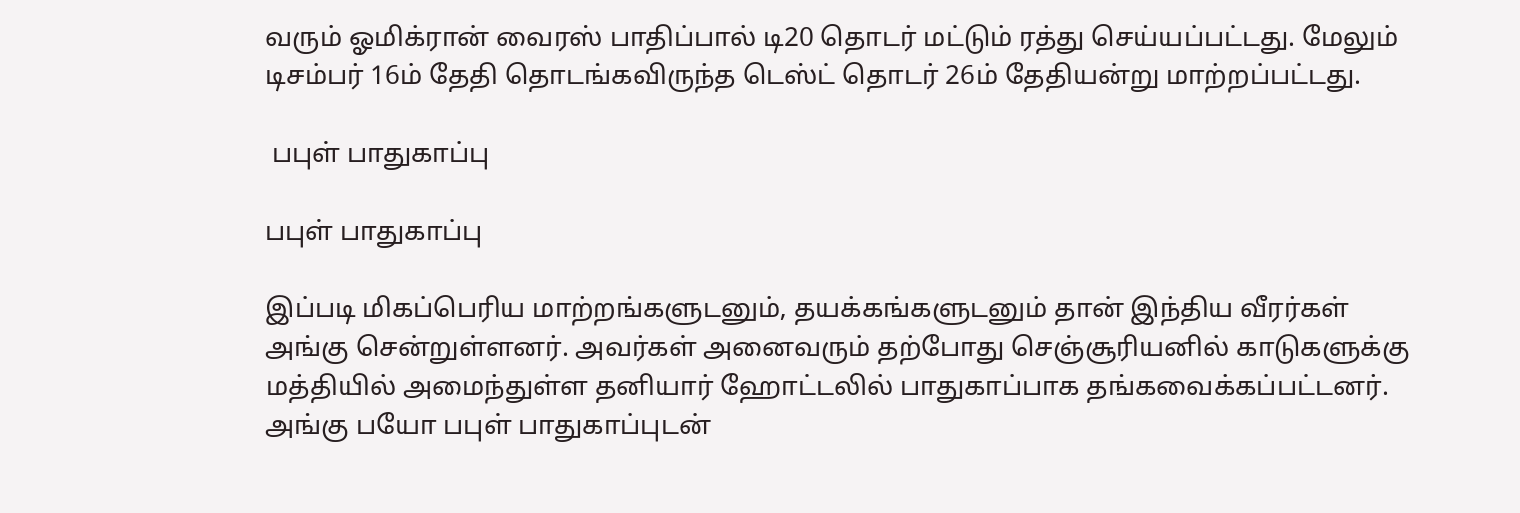வரும் ஓமிக்ரான் வைரஸ் பாதிப்பால் டி20 தொடர் மட்டும் ரத்து செய்யப்பட்டது. மேலும் டிசம்பர் 16ம் தேதி தொடங்கவிருந்த டெஸ்ட் தொடர் 26ம் தேதியன்று மாற்றப்பட்டது.

 பபுள் பாதுகாப்பு

பபுள் பாதுகாப்பு

இப்படி மிகப்பெரிய மாற்றங்களுடனும், தயக்கங்களுடனும் தான் இந்திய வீரர்கள் அங்கு சென்றுள்ளனர். அவர்கள் அனைவரும் தற்போது செஞ்சூரியனில் காடுகளுக்கு மத்தியில் அமைந்துள்ள தனியார் ஹோட்டலில் பாதுகாப்பாக தங்கவைக்கப்பட்டனர். அங்கு பயோ பபுள் பாதுகாப்புடன்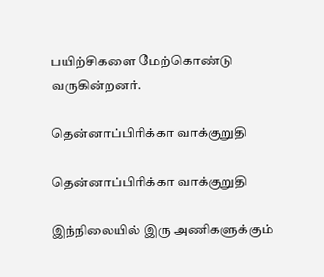பயிற்சிகளை மேற்கொண்டு வருகின்றனர்.

தென்னாப்பிரிக்கா வாக்குறுதி

தென்னாப்பிரிக்கா வாக்குறுதி

இந்நிலையில் இரு அணிகளுக்கும்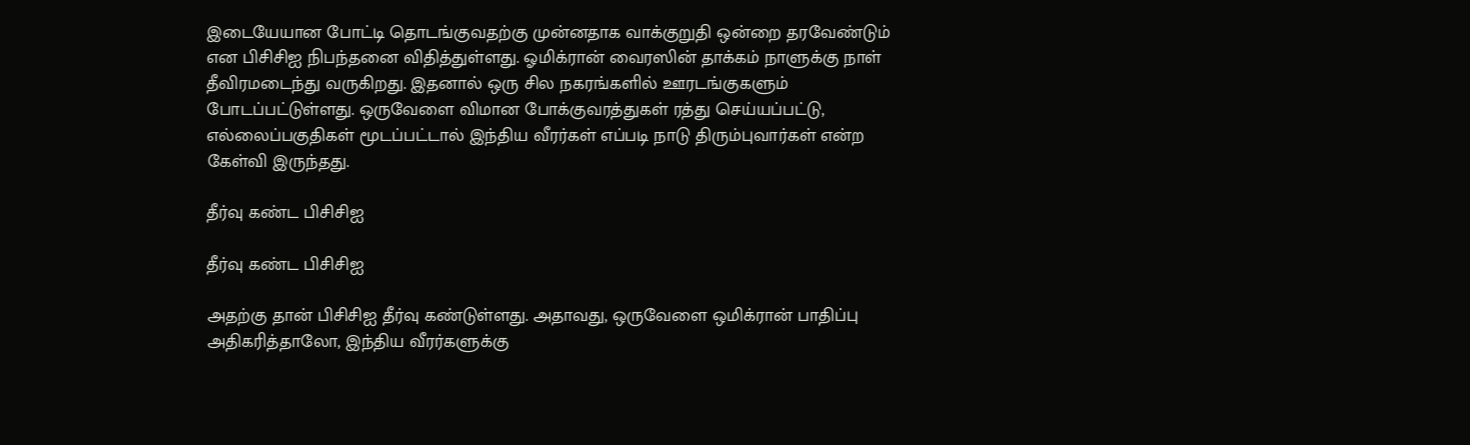இடையேயான போட்டி தொடங்குவதற்கு முன்னதாக வாக்குறுதி ஒன்றை தரவேண்டும் என பிசிசிஐ நிபந்தனை விதித்துள்ளது. ஓமிக்ரான் வைரஸின் தாக்கம் நாளுக்கு நாள் தீவிரமடைந்து வருகிறது. இதனால் ஒரு சில நகரங்களில் ஊரடங்குகளும் போடப்பட்டுள்ளது. ஒருவேளை விமான போக்குவரத்துகள் ரத்து செய்யப்பட்டு, எல்லைப்பகுதிகள் மூடப்பட்டால் இந்திய வீரர்கள் எப்படி நாடு திரும்புவார்கள் என்ற கேள்வி இருந்தது.

தீர்வு கண்ட பிசிசிஐ

தீர்வு கண்ட பிசிசிஐ

அதற்கு தான் பிசிசிஐ தீர்வு கண்டுள்ளது. அதாவது, ஒருவேளை ஒமிக்ரான் பாதிப்பு அதிகரித்தாலோ, இந்திய வீரர்களுக்கு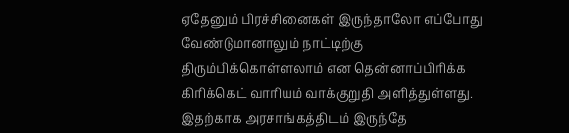ஏதேனும் பிரச்சினைகள் இருந்தாலோ எப்போது வேண்டுமானாலும் நாட்டிற்கு திரும்பிக்கொள்ளலாம் என தென்னாப்பிரிக்க கிரிக்கெட் வாரியம் வாக்குறுதி அளித்துள்ளது. இதற்காக அரசாங்கத்திடம் இருந்தே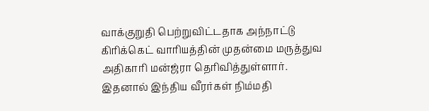வாக்குறுதி பெற்றுவிட்டதாக அந்நாட்டு கிரிக்கெட் வாரியத்தின் முதன்மை மருத்துவ அதிகாரி மன்ஜ்ரா தெரிவித்துள்ளார். இதனால் இந்திய வீரர்கள் நிம்மதி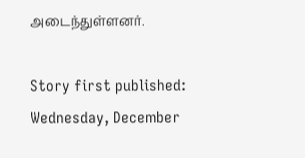அடைந்துள்ளனர்.

Story first published: Wednesday, December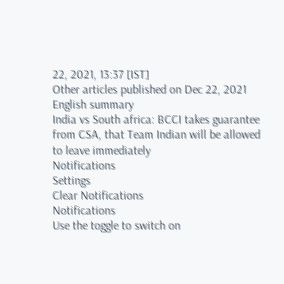22, 2021, 13:37 [IST]
Other articles published on Dec 22, 2021
English summary
India vs South africa: BCCI takes guarantee from CSA, that Team Indian will be allowed to leave immediately
Notifications
Settings
Clear Notifications
Notifications
Use the toggle to switch on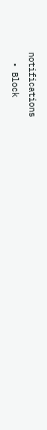notifications
  • Block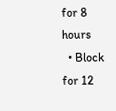for 8 hours
  • Block for 12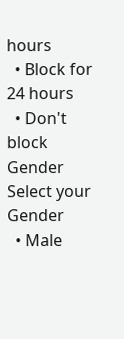hours
  • Block for 24 hours
  • Don't block
Gender
Select your Gender
  • Male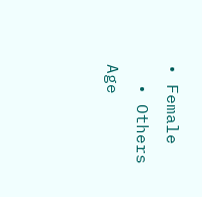• Female
  • Others
Age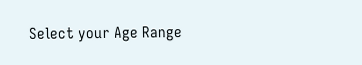Select your Age Range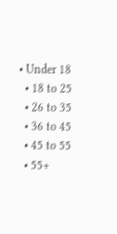• Under 18
  • 18 to 25
  • 26 to 35
  • 36 to 45
  • 45 to 55
  • 55+